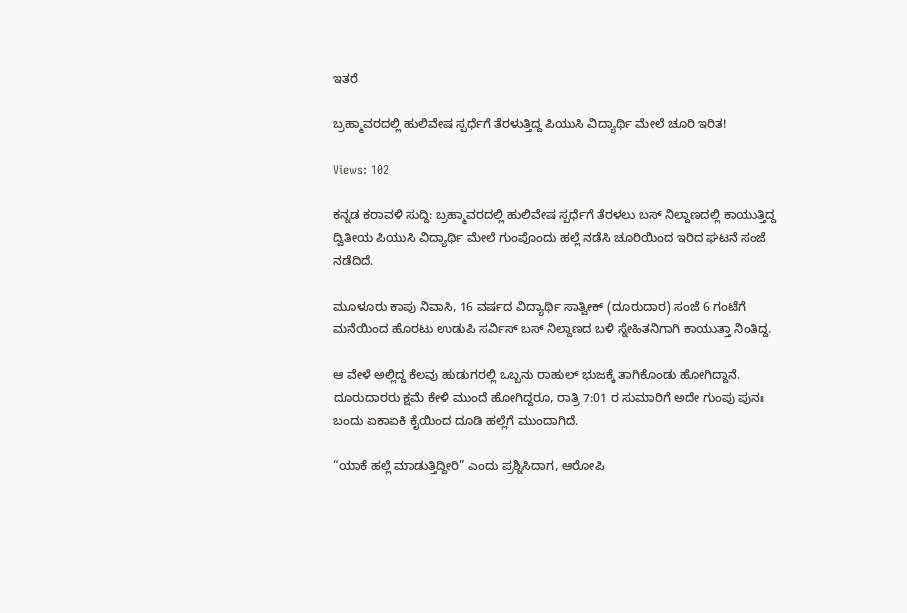ಇತರೆ

ಬ್ರಹ್ಮಾವರದಲ್ಲಿ ಹುಲಿವೇಷ ಸ್ಪರ್ಧೆಗೆ ತೆರಳುತ್ತಿದ್ದ ಪಿಯುಸಿ ವಿದ್ಯಾರ್ಥಿ ಮೇಲೆ ಚೂರಿ ಇರಿತ!

Views: 102

ಕನ್ನಡ ಕರಾವಳಿ ಸುದ್ದಿ: ಬ್ರಹ್ಮಾವರದಲ್ಲಿ ಹುಲಿವೇಷ ಸ್ಪರ್ಧೆಗೆ ತೆರಳಲು ಬಸ್ ನಿಲ್ದಾಣದಲ್ಲಿ ಕಾಯುತ್ತಿದ್ದ ದ್ವಿತೀಯ ಪಿಯುಸಿ ವಿದ್ಯಾರ್ಥಿ ಮೇಲೆ ಗುಂಪೊಂದು ಹಲ್ಲೆ ನಡೆಸಿ ಚೂರಿಯಿಂದ ಇರಿದ ಘಟನೆ ಸಂಜೆ ನಡೆದಿದೆ.

ಮೂಳೂರು ಕಾಪು ನಿವಾಸಿ, 16 ವರ್ಷದ ವಿದ್ಯಾರ್ಥಿ ಸಾತ್ವೀಕ್ (ದೂರುದಾರ) ಸಂಜೆ 6 ಗಂಟೆಗೆ ಮನೆಯಿಂದ ಹೊರಟು ಉಡುಪಿ ಸರ್ವಿಸ್ ಬಸ್ ನಿಲ್ದಾಣದ ಬಳಿ ಸ್ನೇಹಿತನಿಗಾಗಿ ಕಾಯುತ್ತಾ ನಿಂತಿದ್ದ.

ಆ ವೇಳೆ ಅಲ್ಲಿದ್ದ ಕೆಲವು ಹುಡುಗರಲ್ಲಿ ಒಬ್ಬನು ರಾಹುಲ್ ಭುಜಕ್ಕೆ ತಾಗಿಕೊಂಡು ಹೋಗಿದ್ದಾನೆ. ದೂರುದಾರರು ಕ್ಷಮೆ ಕೇಳಿ ಮುಂದೆ ಹೋಗಿದ್ದರೂ, ರಾತ್ರಿ 7:01 ರ ಸುಮಾರಿಗೆ ಅದೇ ಗುಂಪು ಪುನಃ ಬಂದು ಏಕಾಏಕಿ ಕೈಯಿಂದ ದೂಡಿ ಹಲ್ಲೆಗೆ ಮುಂದಾಗಿದೆ.

“ಯಾಕೆ ಹಲ್ಲೆ ಮಾಡುತ್ತಿದ್ದೀರಿ” ಎಂದು ಪ್ರಶ್ನಿಸಿದಾಗ, ಆರೋಪಿ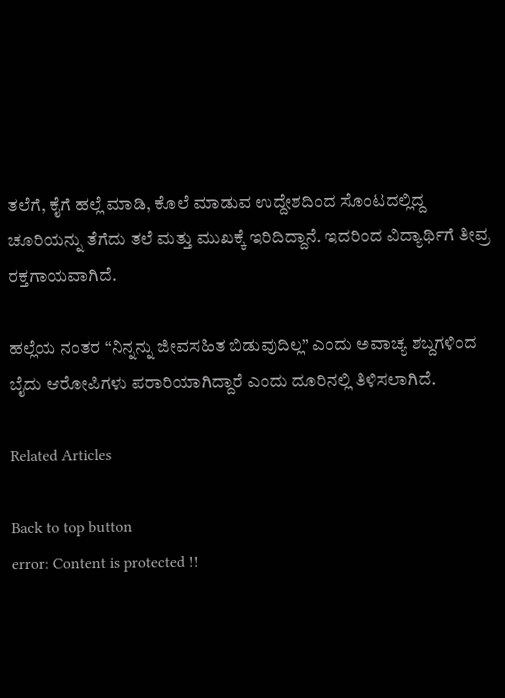ತಲೆಗೆ, ಕೈಗೆ ಹಲ್ಲೆ ಮಾಡಿ, ಕೊಲೆ ಮಾಡುವ ಉದ್ದೇಶದಿಂದ ಸೊಂಟದಲ್ಲಿದ್ದ ಚೂರಿಯನ್ನು ತೆಗೆದು ತಲೆ ಮತ್ತು ಮುಖಕ್ಕೆ ಇರಿದಿದ್ದಾನೆ. ಇದರಿಂದ ವಿದ್ಯಾರ್ಥಿಗೆ ತೀವ್ರ ರಕ್ತಗಾಯವಾಗಿದೆ.

ಹಲ್ಲೆಯ ನಂತರ “ನಿನ್ನನ್ನು ಜೀವಸಹಿತ ಬಿಡುವುದಿಲ್ಲ” ಎಂದು ಅವಾಚ್ಯ ಶಬ್ದಗಳಿಂದ ಬೈದು ಆರೋಪಿಗಳು ಪರಾರಿಯಾಗಿದ್ದಾರೆ ಎಂದು ದೂರಿನಲ್ಲಿ ತಿಳಿಸಲಾಗಿದೆ.

Related Articles

Back to top button
error: Content is protected !!